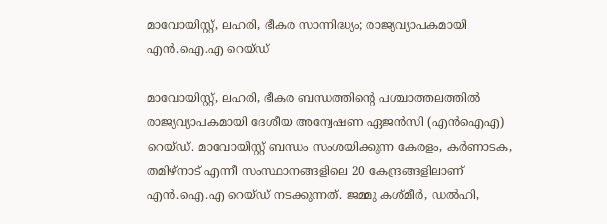മാവോയിസ്റ്റ്, ലഹരി, ഭീകര സാന്നിദ്ധ്യം; രാജ്യവ്യാപകമായി എന്‍.ഐ.എ റെയ്ഡ്

മാവോയിസ്റ്റ്, ലഹരി, ഭീകര ബന്ധത്തിന്റെ പശ്ചാത്തലത്തില്‍ രാജ്യവ്യാപകമായി ദേശീയ അന്വേഷണ ഏജന്‍സി (എന്‍ഐഎ) റെയ്ഡ്. മാവോയിസ്റ്റ് ബന്ധം സംശയിക്കുന്ന കേരളം, കര്‍ണാടക, തമിഴ്നാട് എന്നീ സംസ്ഥാനങ്ങളിലെ 20 കേന്ദ്രങ്ങളിലാണ് എന്‍.ഐ.എ റെയ്ഡ് നടക്കുന്നത്. ജമ്മു കശ്മീര്‍, ഡല്‍ഹി,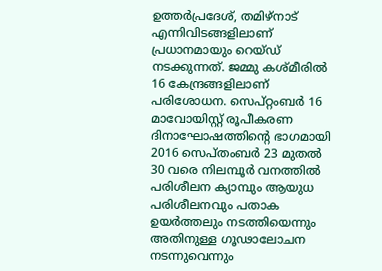ഉത്തര്‍പ്രദേശ്, തമിഴ്നാട് എന്നിവിടങ്ങളിലാണ് പ്രധാനമായും റെയ്ഡ് നടക്കുന്നത്. ജമ്മു കശ്മീരില്‍ 16 കേന്ദ്രങ്ങളിലാണ് പരിശോധന. സെപ്റ്റംബര്‍ 16 മാവോയിസ്റ്റ് രൂപീകരണ ദിനാഘോഷത്തിന്റെ ഭാഗമായി 2016 സെപ്തംബര്‍ 23 മുതല്‍ 30 വരെ നിലമ്പൂര്‍ വനത്തില്‍ പരിശീലന ക്യാമ്പും ആയുധ പരിശീലനവും പതാക ഉയര്‍ത്തലും നടത്തിയെന്നും അതിനുള്ള ഗൂഢാലോചന നടന്നുവെന്നും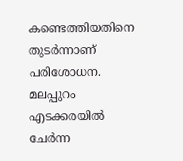കണ്ടെത്തിയതിനെ തുടര്‍ന്നാണ് പരിശോധന. മലപ്പുറം എടക്കരയില്‍ ചേര്‍ന്ന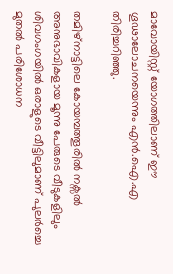മാവോയിസ്റ്റ് യോഗത്തിലാണ് ഈ ഗൂഢാലോചനയെന്നും എന്‍.ഐ.എ തിരിച്ചറിഞ്ഞു.

തമിഴ്നാട്ടിലെ കോയമ്പത്തൂരില്‍ നക്സല്‍ അനുഭാവികളായ മൂന്നു പേരുടെ വീടുകളിലും ശിവഗംഗയില്‍ ഒരാളുടെ വീട്ടിലുമാണ് പുലര്‍ച്ചെ മുതല്‍ പരിശോധന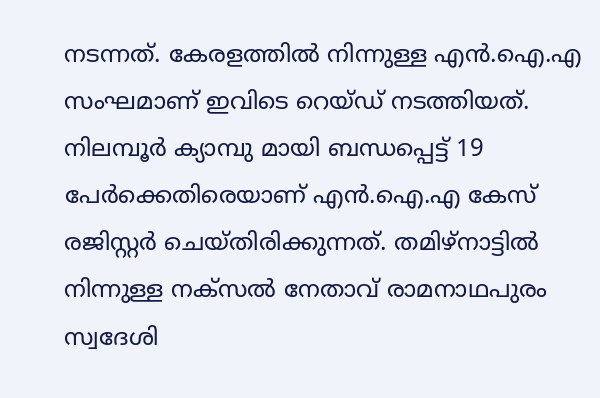നടന്നത്. കേരളത്തില്‍ നിന്നുള്ള എന്‍.ഐ.എ സംഘമാണ് ഇവിടെ റെയ്ഡ് നടത്തിയത്. നിലമ്പൂര്‍ ക്യാമ്പു മായി ബന്ധപ്പെട്ട് 19 പേര്‍ക്കെതിരെയാണ് എന്‍.ഐ.എ കേസ് രജിസ്റ്റര്‍ ചെയ്തിരിക്കുന്നത്. തമിഴ്നാട്ടില്‍ നിന്നുള്ള നക്സല്‍ നേതാവ് രാമനാഥപുരം സ്വദേശി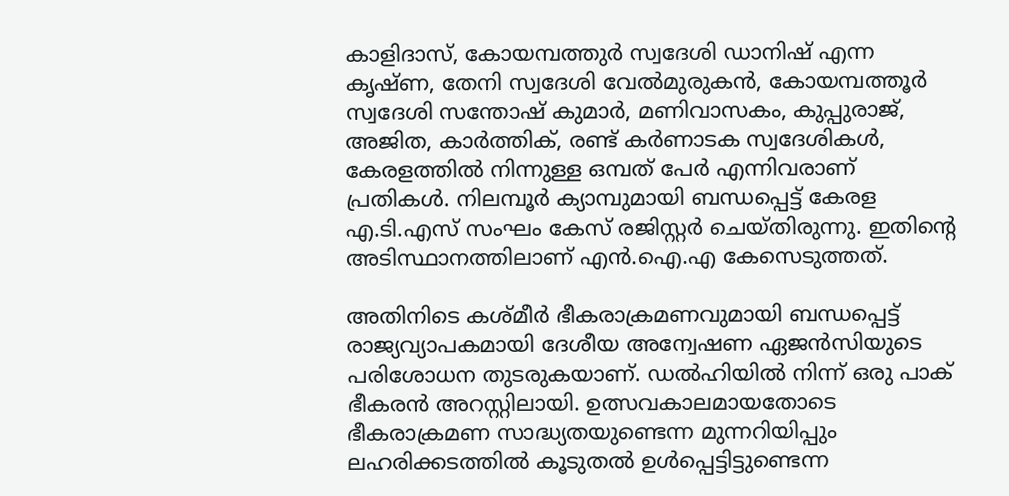കാളിദാസ്, കോയമ്പത്തുര്‍ സ്വദേശി ഡാനിഷ് എന്ന കൃഷ്ണ, തേനി സ്വദേശി വേല്‍മുരുകന്‍, കോയമ്പത്തൂര്‍ സ്വദേശി സന്തോഷ് കുമാര്‍, മണിവാസകം, കുപ്പുരാജ്, അജിത, കാര്‍ത്തിക്, രണ്ട് കര്‍ണാടക സ്വദേശികള്‍, കേരളത്തില്‍ നിന്നുള്ള ഒമ്പത് പേര്‍ എന്നിവരാണ് പ്രതികള്‍. നിലമ്പൂര്‍ ക്യാമ്പുമായി ബന്ധപ്പെട്ട് കേരള എ.ടി.എസ് സംഘം കേസ് രജിസ്റ്റര്‍ ചെയ്തിരുന്നു. ഇതിന്റെ അടിസ്ഥാനത്തിലാണ് എന്‍.ഐ.എ കേസെടുത്തത്.

അതിനിടെ കശ്മീര്‍ ഭീകരാക്രമണവുമായി ബന്ധപ്പെട്ട്  രാജ്യവ്യാപകമായി ദേശീയ അന്വേഷണ ഏജന്‍സിയുടെ പരിശോധന തുടരുകയാണ്. ഡല്‍ഹിയില്‍ നിന്ന് ഒരു പാക് ഭീകരന്‍ അറസ്റ്റിലായി. ഉത്സവകാലമായതോടെ ഭീകരാക്രമണ സാദ്ധ്യതയുണ്ടെന്ന മുന്നറിയിപ്പും ലഹരിക്കടത്തില്‍ കൂടുതല്‍ ഉള്‍പ്പെട്ടിട്ടുണ്ടെന്ന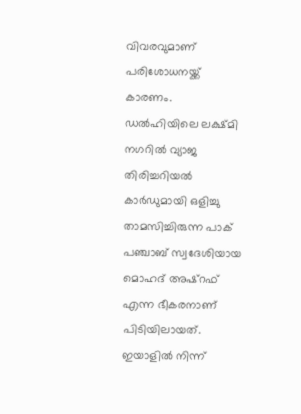വിവരവുമാണ് പരിശോധനയ്ക്ക് കാരണം. ഡല്‍ഹിയിലെ ലക്ഷ്മി നഗറില്‍ വ്യാജ തിരിച്ചറിയല്‍ കാര്‍ഡുമായി ഒളിച്ചു താമസിച്ചിരുന്ന പാക് പഞ്ചാബ് സ്വദേശിയായ മൊഹദ് അഷ്റഫ് എന്ന ഭീകരനാണ് പിടിയിലായത്. ഇയാളില്‍ നിന്ന്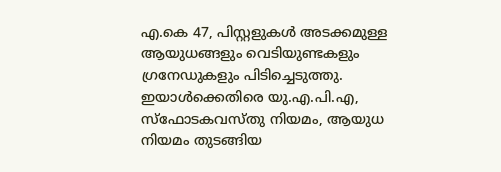എ.കെ 47, പിസ്റ്റളുകള്‍ അടക്കമുള്ള ആയുധങ്ങളും വെടിയുണ്ടകളും ഗ്രനേഡുകളും പിടിച്ചെടുത്തു. ഇയാള്‍ക്കെതിരെ യു.എ.പി.എ, സ്ഫോടകവസ്തു നിയമം, ആയുധ നിയമം തുടങ്ങിയ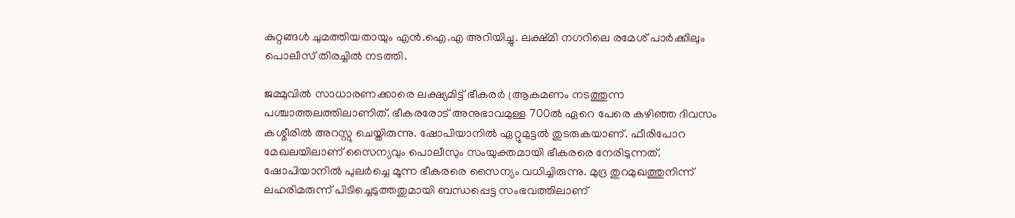കുറ്റങ്ങള്‍ ചുമത്തിയതായും എന്‍.ഐ.എ അറിയിച്ചു. ലക്ഷ്മി നഗറിലെ രമേശ് പാര്‍ക്കിലും പൊലീസ് തിരച്ചില്‍ നടത്തി.

ജമ്മുവില്‍ സാധാരണക്കാരെ ലക്ഷ്യമിട്ട് ഭീകരര്‍ ആ്രകമണം നടത്തുന്ന പശ്ചാത്തലത്തിലാണിത്. ഭീകരരോട് അനുഭാവമുള്ള 700ല്‍ ഏറെ പേരെ കഴിഞ്ഞ ദിവസം കശ്മീരില്‍ അറസ്റ്റു ചെയ്തിരുന്നു. ഷോപിയാനില്‍ ഏറ്റുമുട്ടല്‍ തുടരുകയാണ്. ഫീരിപോറ മേഖലയിലാണ് സൈന്യവും പൊലീസും സംയുക്തമായി ഭീകരരെ നേരിടുന്നത്. ഷോപിയാനില്‍ പുലര്‍ച്ചെ മൂന്ന ഭീകരരെ സൈന്യം വധിച്ചിരുന്നു. മുദ്ര തുറമുഖത്തുനിന്ന് ലഹരിമരുന്ന് പിടിച്ചെടുത്തതുമായി ബന്ധപ്പെട്ട സംഭവത്തിലാണ്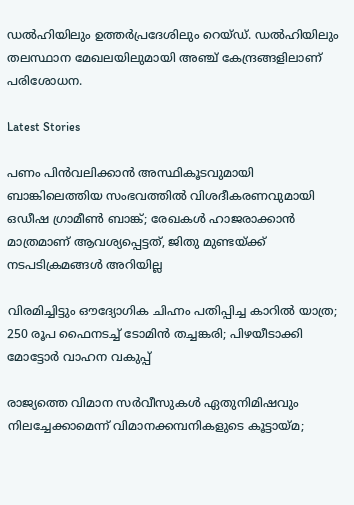ഡല്‍ഹിയിലും ഉത്തര്‍പ്രദേശിലും റെയ്ഡ്. ഡല്‍ഹിയിലും തലസ്ഥാന മേഖലയിലുമായി അഞ്ച് കേന്ദ്രങ്ങളിലാണ് പരിശോധന.

Latest Stories

പണം പിന്‍വലിക്കാന്‍ അസ്ഥികൂടവുമായി ബാങ്കിലെത്തിയ സംഭവത്തില്‍ വിശദീകരണവുമായി ഒഡീഷ ഗ്രാമീണ്‍ ബാങ്ക്; രേഖകള്‍ ഹാജരാക്കാന്‍ മാത്രമാണ് ആവശ്യപ്പെട്ടത്, ജിതു മുണ്ടയ്ക്ക് നടപടിക്രമങ്ങള്‍ അറിയില്ല

വിരമിച്ചിട്ടും ഔദ്യോഗിക ചിഹ്നം പതിപ്പിച്ച കാറിൽ യാത്ര; 250 രൂപ ഫൈനടച്ച് ടോമിൻ ത‍ച്ചങ്കരി; പിഴയീ‌ടാക്കി മോട്ടോർ വാഹന വകുപ്പ്

രാജ്യത്തെ വിമാന സര്‍വീസുകള്‍ ഏതുനിമിഷവും നിലച്ചേക്കാമെന്ന് വിമാനക്കമ്പനികളുടെ കൂട്ടായ്മ;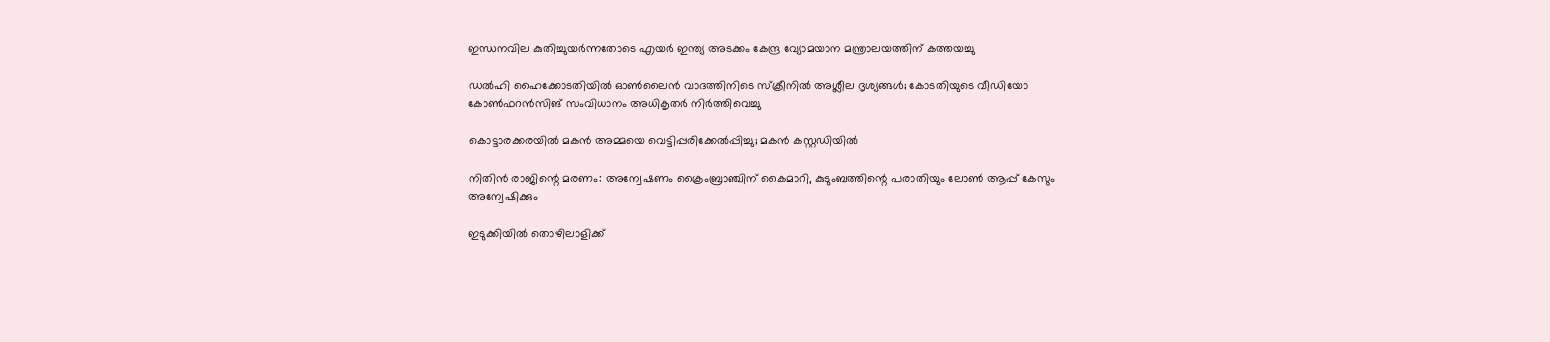ഇന്ധനവില കുതിച്ചുയര്‍ന്നതോടെ എയര്‍ ഇന്ത്യ അടക്കം കേന്ദ്ര വ്യോമയാന മന്ത്രാലയത്തിന് കത്തയച്ചു

ഡല്‍ഹി ഹൈക്കോടതിയില്‍ ഓണ്‍ലൈന്‍ വാദത്തിനിടെ സ്‌ക്രീനില്‍ അശ്ലീല ദൃശ്യങ്ങള്‍; കോടതിയുടെ വീഡിയോ കോണ്‍ഫറന്‍സിങ് സംവിധാനം അധികൃതര്‍ നിര്‍ത്തിവെച്ചു

കൊട്ടാരക്കരയിൽ മകൻ അമ്മയെ വെട്ടിപ്പരിക്കേൽപ്പിച്ചു; മകൻ കസ്റ്റഡിയിൽ

നിതിൻ രാജിന്റെ മരണം: അന്വേഷണം ക്രൈംബ്രാഞ്ചിന് കൈമാറി, കുടുംബത്തിന്റെ പരാതിയും ലോൺ ആപ്പ് കേസും അന്വേഷിക്കും

ഇടുക്കിയിൽ തൊഴിലാളിക്ക്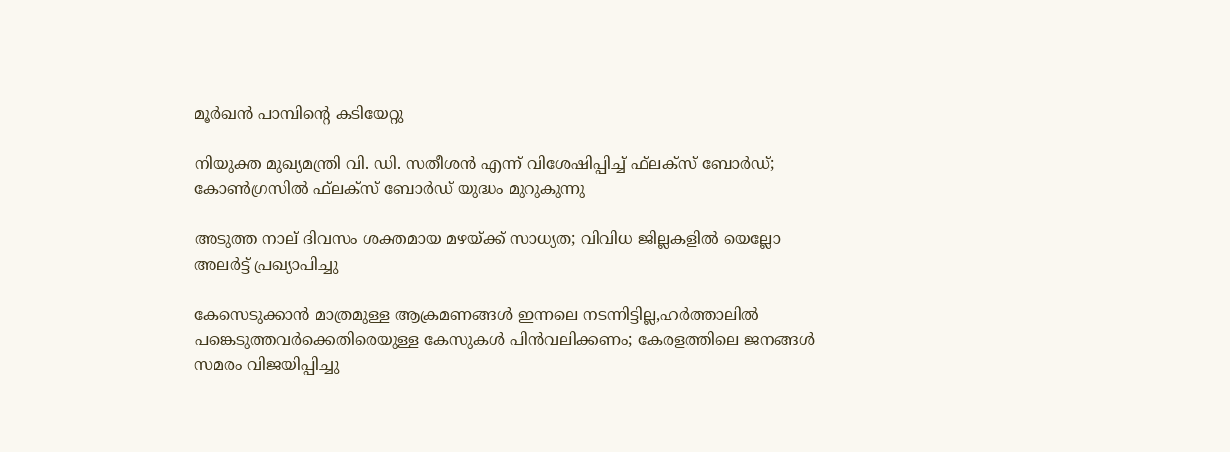മൂർഖൻ പാമ്പിന്റെ കടിയേറ്റു

നിയുക്ത മുഖ്യമന്ത്രി വി. ഡി. സതീശന്‍ എന്ന് വിശേഷിപ്പിച്ച് ഫ്‌ലക്‌സ് ബോര്‍ഡ്; കോണ്‍ഗ്രസില്‍ ഫ്‌ലക്‌സ് ബോര്‍ഡ് യുദ്ധം മുറുകുന്നു

അടുത്ത നാല് ദിവസം ശക്തമായ മഴയ്ക്ക് സാധ്യത; വിവിധ ജില്ലകളില്‍ യെല്ലോ അലര്‍ട്ട് പ്രഖ്യാപിച്ചു

കേസെടുക്കാൻ മാത്രമുള്ള ആക്രമണങ്ങൾ ഇന്നലെ നടന്നിട്ടില്ല,ഹർത്താലിൽ പങ്കെടുത്തവർക്കെതിരെയുള്ള കേസുകൾ പിൻവലിക്കണം; കേരളത്തിലെ ജനങ്ങൾ സമരം വിജയിപ്പിച്ചു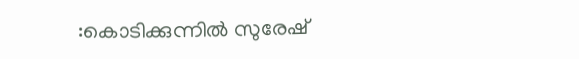:കൊടിക്കുന്നിൽ സുരേഷ്